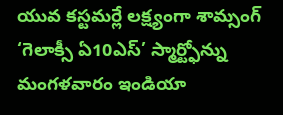యువ కస్టమర్లే లక్ష్యంగా శామ్సంగ్ ‘గెలాక్సీ ఏ10ఎస్’ స్మార్ట్ఫోన్ను మంగళవారం ఇండియా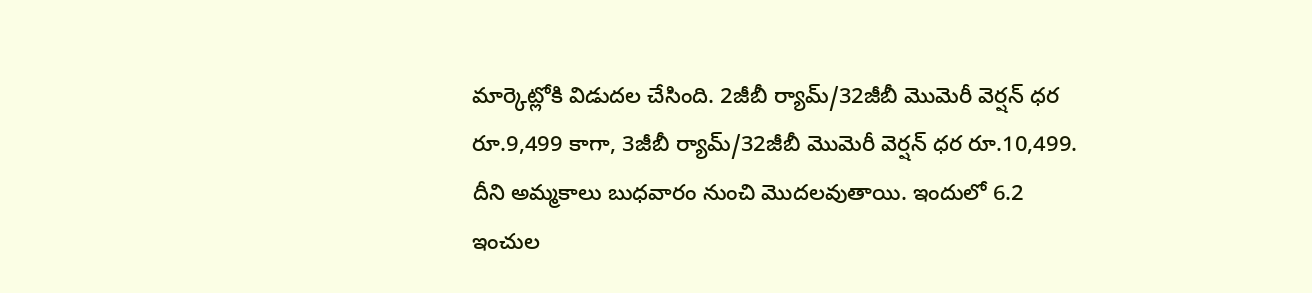మార్కెట్లోకి విడుదల చేసింది. 2జీబీ ర్యామ్/32జీబీ మొమెరీ వెర్షన్ ధర రూ.9,499 కాగా, 3జీబీ ర్యామ్/32జీబీ మొమెరీ వెర్షన్ ధర రూ.10,499. దీని అమ్మకాలు బుధవారం నుంచి మొదలవుతాయి. ఇందులో 6.2 ఇంచుల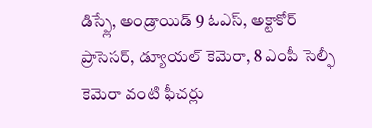డిస్ప్లే, అండ్రాయిడ్ 9 ఓఎస్, అక్టాకోర్ ప్రాసెసర్, డ్యూయల్ కెమెరా, 8 ఎంపీ సెల్ఫీ కెమెరా వంటి ఫీచర్లు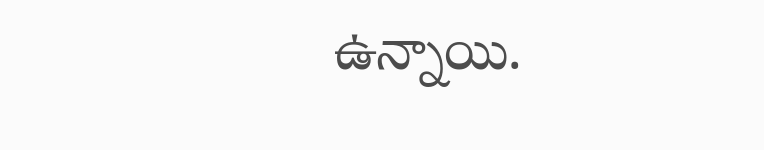ఉన్నాయి.